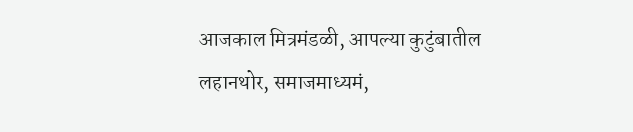आजकाल मित्रमंडळी, आपल्या कुटुंबातील लहानथोर, समाजमाध्यमं,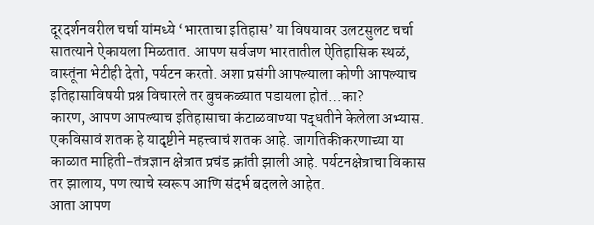दूरदर्शनवरील चर्चा यांमध्ये ‘भारताचा इतिहास’ या विषयावर उलटसुलट चर्चा सातत्याने ऐकायला मिळतात. आपण सर्वजण भारतातील ऐतिहासिक स्थळं, वास्तूंना भेटीही देतो, पर्यटन करतो. अशा प्रसंगी आपल्याला कोणी आपल्याच इतिहासाविषयी प्रश्न विचारले तर बुचकळ्यात पडायला होतं…का?
कारण, आपण आपल्याच इतिहासाचा कंटाळवाण्या पद्धतीने केलेला अभ्यास. एकविसावं शतक हे यादृष्टीने महत्त्वाचं शतक आहे. जागतिकीकरणाच्या या काळात माहिती-तंत्रज्ञान क्षेत्रात प्रचंड क्रांती झाली आहे. पर्यटनक्षेत्राचा विकास तर झालाय, पण त्याचे स्वरूप आणि संदर्भ बदलले आहेत.
आता आपण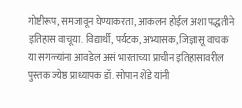गोष्टीरूप, समजावून घेण्याकरता, आकलन होईल अशा पद्धतीने इतिहास वाचूया. विद्यार्थी, पर्यटक, अभ्यासक, जिज्ञासू वाचक या सगळ्यांना आवडेल असं भारताच्या प्राचीन इतिहासावरील पुस्तक ज्येष्ठ प्राध्यापक डॉ. सोपान शेंडे यांनी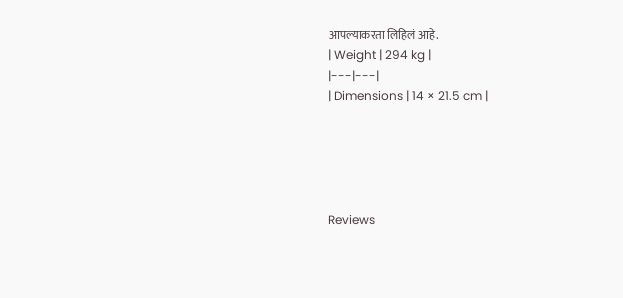आपल्याकरता लिहिलं आहे.
| Weight | 294 kg |
|---|---|
| Dimensions | 14 × 21.5 cm |





Reviews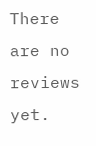There are no reviews yet.